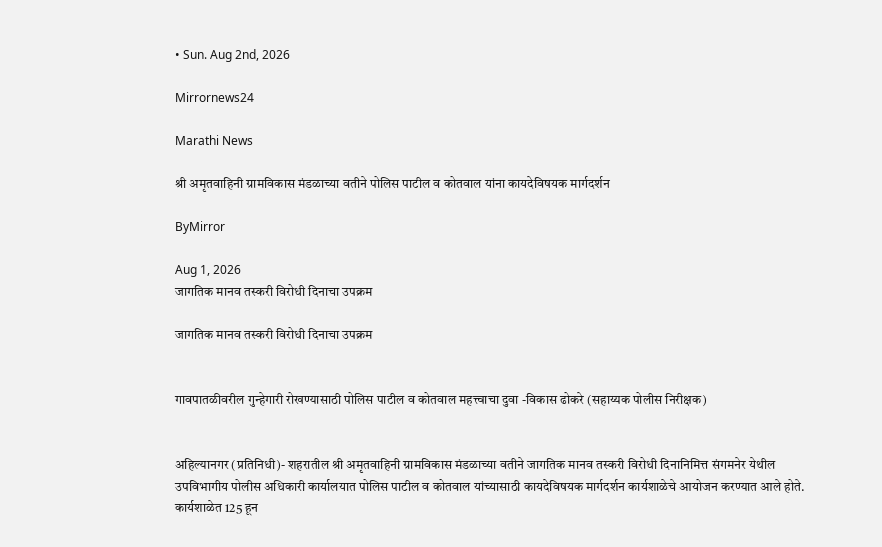• Sun. Aug 2nd, 2026

Mirrornews24

Marathi News

श्री अमृतवाहिनी ग्रामविकास मंडळाच्या वतीने पोलिस पाटील व कोतवाल यांना कायदेविषयक मार्गदर्शन

ByMirror

Aug 1, 2026
जागतिक मानव तस्करी विरोधी दिनाचा उपक्रम

जागतिक मानव तस्करी विरोधी दिनाचा उपक्रम


गावपातळीवरील गुन्हेगारी रोखण्यासाठी पोलिस पाटील व कोतवाल महत्त्वाचा दुवा -विकास ढोकरे (सहाय्यक पोलीस निरीक्षक)


अहिल्यानगर (प्रतिनिधी)- शहरातील श्री अमृतवाहिनी ग्रामविकास मंडळाच्या वतीने जागतिक मानव तस्करी विरोधी दिनानिमित्त संगमनेर येथील उपविभागीय पोलीस अधिकारी कार्यालयात पोलिस पाटील व कोतवाल यांच्यासाठी कायदेविषयक मार्गदर्शन कार्यशाळेचे आयोजन करण्यात आले होते. कार्यशाळेत 125 हून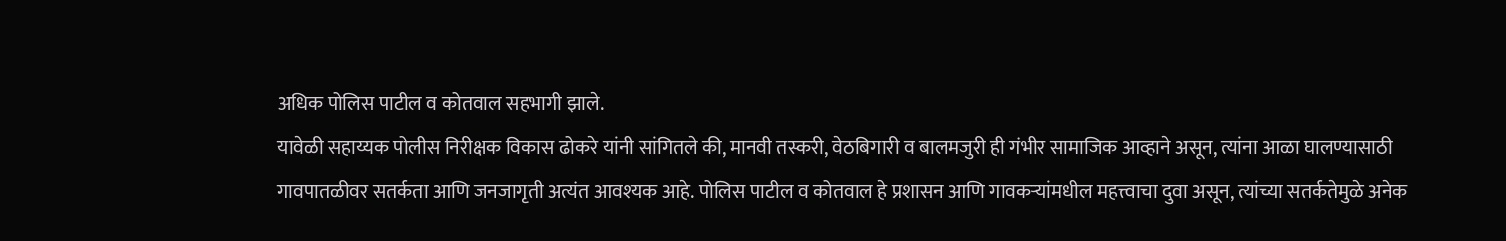अधिक पोलिस पाटील व कोतवाल सहभागी झाले.
यावेळी सहाय्यक पोलीस निरीक्षक विकास ढोकरे यांनी सांगितले की, मानवी तस्करी, वेठबिगारी व बालमजुरी ही गंभीर सामाजिक आव्हाने असून, त्यांना आळा घालण्यासाठी गावपातळीवर सतर्कता आणि जनजागृती अत्यंत आवश्‍यक आहे. पोलिस पाटील व कोतवाल हे प्रशासन आणि गावकऱ्यांमधील महत्त्वाचा दुवा असून, त्यांच्या सतर्कतेमुळे अनेक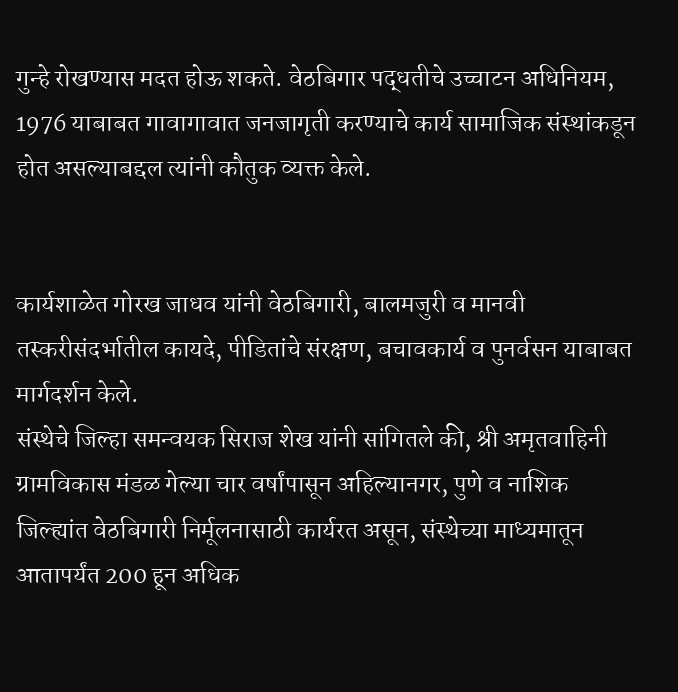गुन्हे रोखण्यास मदत होऊ शकते. वेठबिगार पद्धतीचे उच्चाटन अधिनियम, 1976 याबाबत गावागावात जनजागृती करण्याचे कार्य सामाजिक संस्थांकडून होत असल्याबद्दल त्यांनी कौतुक व्यक्त केले.


कार्यशाळेत गोरख जाधव यांनी वेठबिगारी, बालमजुरी व मानवी तस्करीसंदर्भातील कायदे, पीडितांचे संरक्षण, बचावकार्य व पुनर्वसन याबाबत मार्गदर्शन केले.
संस्थेचे जिल्हा समन्वयक सिराज शेख यांनी सांगितले की, श्री अमृतवाहिनी ग्रामविकास मंडळ गेल्या चार वर्षांपासून अहिल्यानगर, पुणे व नाशिक जिल्ह्यांत वेठबिगारी निर्मूलनासाठी कार्यरत असून, संस्थेच्या माध्यमातून आतापर्यंत 200 हून अधिक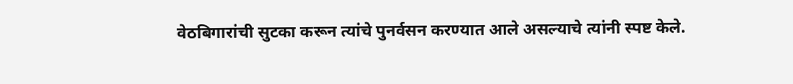वेठबिगारांची सुटका करून त्यांचे पुनर्वसन करण्यात आले असल्याचे त्यांनी स्पष्ट केले.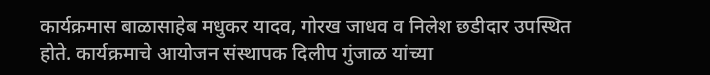कार्यक्रमास बाळासाहेब मधुकर यादव, गोरख जाधव व निलेश छडीदार उपस्थित होते. कार्यक्रमाचे आयोजन संस्थापक दिलीप गुंजाळ यांच्या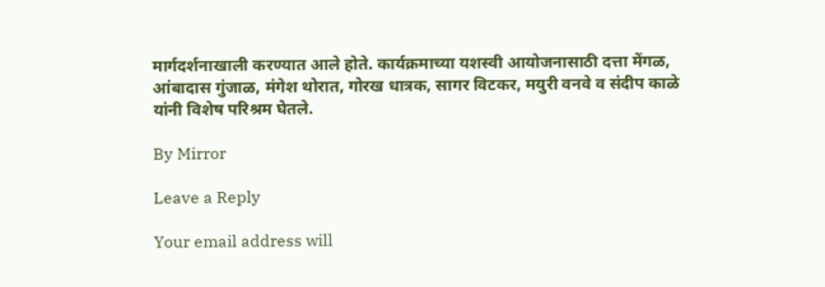मार्गदर्शनाखाली करण्यात आले होते. कार्यक्रमाच्या यशस्वी आयोजनासाठी दत्ता मेंगळ, आंबादास गुंजाळ, मंगेश थोरात, गोरख धात्रक, सागर विटकर, मयुरी वनवे व संदीप काळे यांनी विशेष परिश्रम घेतले.

By Mirror

Leave a Reply

Your email address will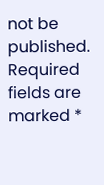not be published. Required fields are marked *